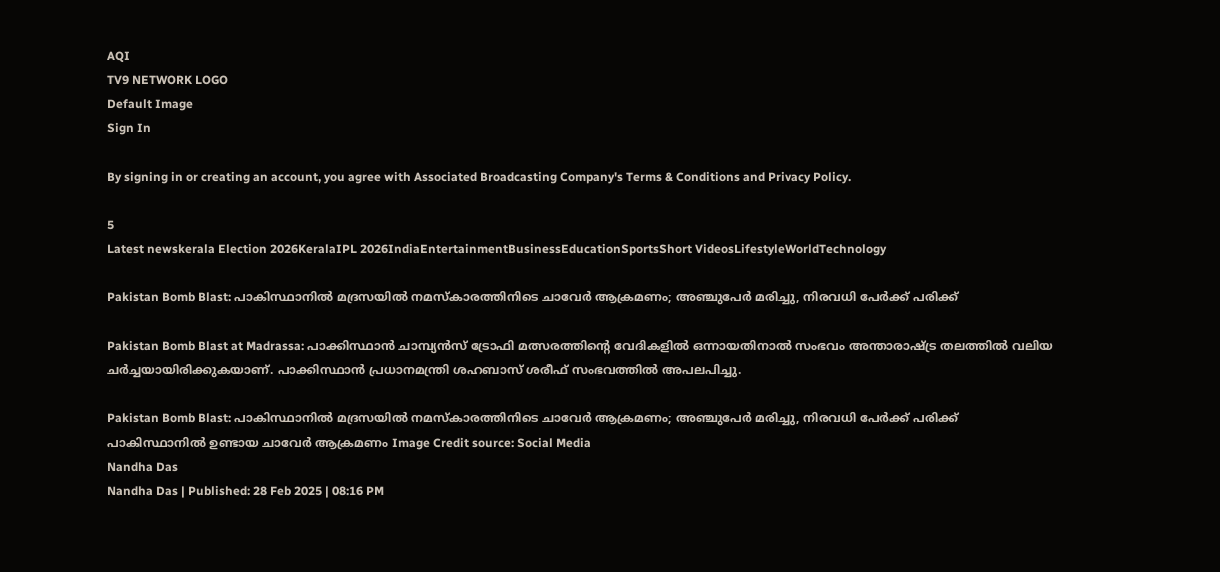AQI
TV9 NETWORK LOGO
Default Image
Sign In

By signing in or creating an account, you agree with Associated Broadcasting Company's Terms & Conditions and Privacy Policy.

5
Latest newskerala Election 2026KeralaIPL 2026IndiaEntertainmentBusinessEducationSportsShort VideosLifestyleWorldTechnology

Pakistan Bomb Blast: പാകിസ്ഥാനിൽ മദ്രസയിൽ നമസ്കാരത്തിനിടെ ചാവേർ ആക്രമണം; അഞ്ചുപേർ മരിച്ചു, നിരവധി പേർക്ക് പരിക്ക്

Pakistan Bomb Blast at Madrassa: പാക്കിസ്ഥാൻ ചാമ്പ്യൻസ് ട്രോഫി മത്സരത്തിന്റെ വേദികളിൽ ഒന്നായതിനാൽ സംഭവം അന്താരാഷ്ട്ര തലത്തിൽ വലിയ ചർച്ചയായിരിക്കുകയാണ്. പാക്കിസ്ഥാൻ പ്രധാനമന്ത്രി ശഹബാസ് ശരീഫ് സംഭവത്തിൽ അപലപിച്ചു.

Pakistan Bomb Blast: പാകിസ്ഥാനിൽ മദ്രസയിൽ നമസ്കാരത്തിനിടെ ചാവേർ ആക്രമണം; അഞ്ചുപേർ മരിച്ചു, നിരവധി പേർക്ക് പരിക്ക്
പാകിസ്ഥാനിൽ ഉണ്ടായ ചാവേർ ആക്രമണം Image Credit source: Social Media
Nandha Das
Nandha Das | Published: 28 Feb 2025 | 08:16 PM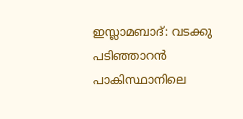ഇസ്ലാമബാദ്: വടക്കു പടിഞ്ഞാറൻ പാകിസ്ഥാനിലെ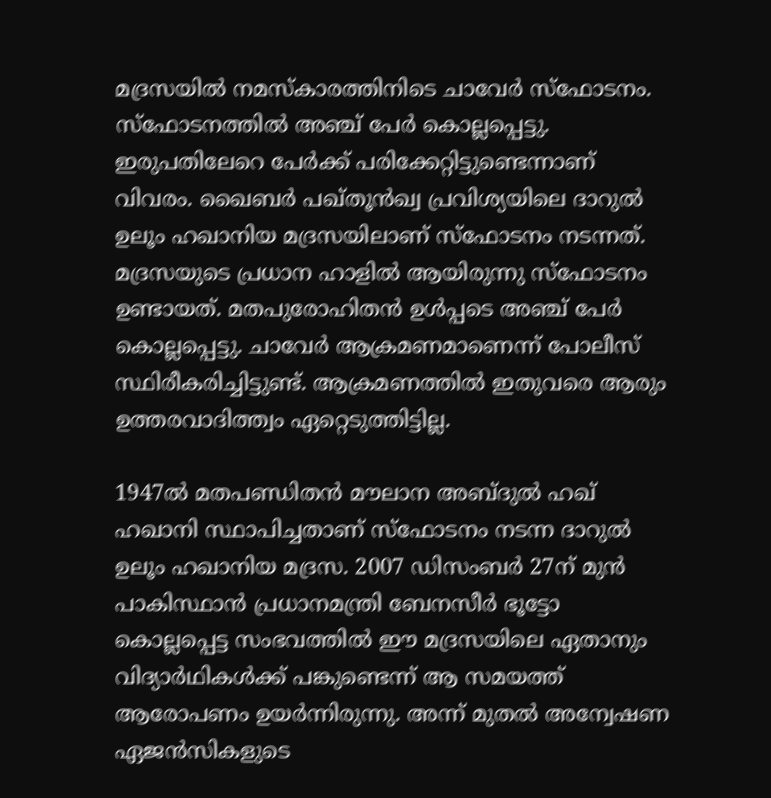മദ്രസയിൽ നമസ്കാരത്തിനിടെ ചാവേർ സ്ഫോടനം. സ്‌ഫോടനത്തിൽ അഞ്ച് പേർ കൊല്ലപ്പെട്ടു. ഇരുപതിലേറെ പേർക്ക് പരിക്കേറ്റിട്ടുണ്ടെന്നാണ് വിവരം. ഖൈബർ പഖ്‌തൂൻഖ്വ പ്രവിശ്യയിലെ ദാറുൽ ഉലൂം ഹഖാനിയ മദ്രസയിലാണ് സ്ഫോടനം നടന്നത്. മദ്രസയുടെ പ്രധാന ഹാളിൽ ആയിരുന്നു സ്ഫോടനം ഉണ്ടായത്. മതപുരോഹിതൻ ഉൾപ്പടെ അഞ്ച് പേർ കൊല്ലപ്പെട്ടു. ചാവേർ ആക്രമണമാണെന്ന് പോലീസ് സ്ഥിരീകരിച്ചിട്ടുണ്ട്. ആക്രമണത്തിൽ ഇതുവരെ ആരും ഉത്തരവാദിത്ത്വം ഏറ്റെടുത്തിട്ടില്ല.

1947ൽ മതപണ്ഡിതൻ മൗലാന അബ്ദുൽ ഹഖ് ഹഖാനി സ്ഥാപിച്ചതാണ് സ്ഫോടനം നടന്ന ദാറുൽ ഉലൂം ഹഖാനിയ മദ്രസ. 2007 ഡിസംബർ 27ന് മുൻ പാകിസ്ഥാൻ പ്രധാനമന്ത്രി ബേനസീർ ഭൂട്ടോ കൊല്ലപ്പെട്ട സംഭവത്തിൽ ഈ മദ്രസയിലെ ഏതാനും വിദ്യാർഥികൾക്ക് പങ്കുണ്ടെന്ന് ആ സമയത്ത് ആരോപണം ഉയർന്നിരുന്നു. അന്ന് മുതൽ അന്വേഷണ ഏജൻസികളുടെ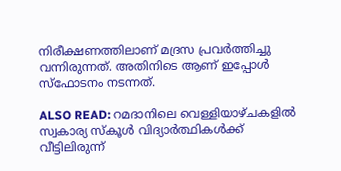നിരീക്ഷണത്തിലാണ് മദ്രസ പ്രവർത്തിച്ചു വന്നിരുന്നത്. അതിനിടെ ആണ് ഇപ്പോൾ സ്ഫോടനം നടന്നത്.

ALSO READ: റമദാനിലെ വെള്ളിയാഴ്ചകളിൽ സ്വകാര്യ സ്കൂൾ വിദ്യാർത്ഥികൾക്ക് വീട്ടിലിരുന്ന്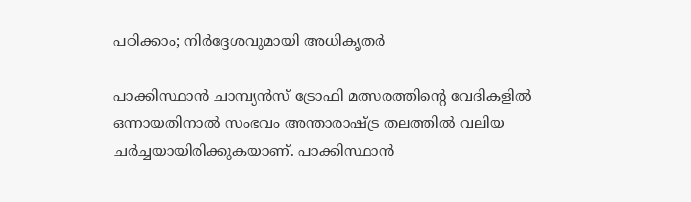പഠിക്കാം; നിർദ്ദേശവുമായി അധികൃതർ

പാക്കിസ്ഥാൻ ചാമ്പ്യൻസ് ട്രോഫി മത്സരത്തിന്റെ വേദികളിൽ ഒന്നായതിനാൽ സംഭവം അന്താരാഷ്ട്ര തലത്തിൽ വലിയ ചർച്ചയായിരിക്കുകയാണ്. പാക്കിസ്ഥാൻ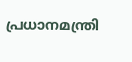പ്രധാനമന്ത്രി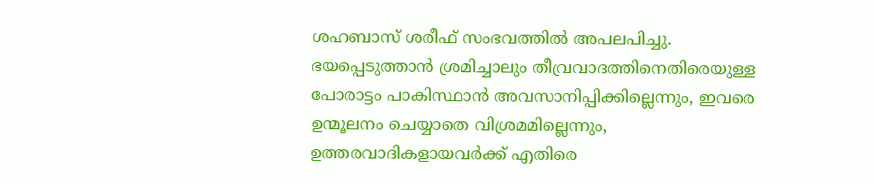ശഹബാസ് ശരീഫ് സംഭവത്തിൽ അപലപിച്ചു. ഭയപ്പെടുത്താൻ ശ്രമിച്ചാലും തീവ്രവാദത്തിനെതിരെയുള്ള പോരാട്ടം പാകിസ്ഥാൻ അവസാനിപ്പിക്കില്ലെന്നും, ഇവരെ ഉന്മൂലനം ചെയ്യാതെ വിശ്രമമില്ലെന്നും, ഉത്തരവാദികളായവർക്ക് എതിരെ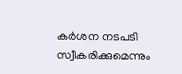കർശന നടപടി സ്വീകരിക്കുമെന്നും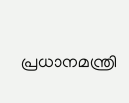പ്രധാനമന്ത്രി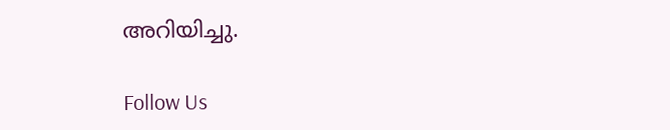അറിയിച്ചു.

Follow Us